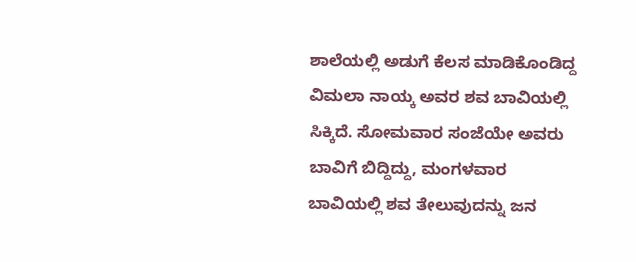ಶಾಲೆಯಲ್ಲಿ ಅಡುಗೆ ಕೆಲಸ ಮಾಡಿಕೊಂಡಿದ್ದ ವಿಮಲಾ ನಾಯ್ಕ ಅವರ ಶವ ಬಾವಿಯಲ್ಲಿ ಸಿಕ್ಕಿದೆ. ಸೋಮವಾರ ಸಂಜೆಯೇ ಅವರು ಬಾವಿಗೆ ಬಿದ್ದಿದ್ದು, ಮಂಗಳವಾರ ಬಾವಿಯಲ್ಲಿ ಶವ ತೇಲುವುದನ್ನು ಜನ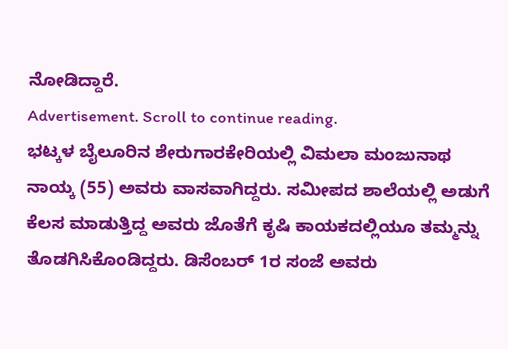ನೋಡಿದ್ದಾರೆ.
Advertisement. Scroll to continue reading.
ಭಟ್ಕಳ ಬೈಲೂರಿನ ಶೇರುಗಾರಕೇರಿಯಲ್ಲಿ ವಿಮಲಾ ಮಂಜುನಾಥ ನಾಯ್ಕ (55) ಅವರು ವಾಸವಾಗಿದ್ದರು. ಸಮೀಪದ ಶಾಲೆಯಲ್ಲಿ ಅಡುಗೆ ಕೆಲಸ ಮಾಡುತ್ತಿದ್ದ ಅವರು ಜೊತೆಗೆ ಕೃಷಿ ಕಾಯಕದಲ್ಲಿಯೂ ತಮ್ಮನ್ನು ತೊಡಗಿಸಿಕೊಂಡಿದ್ದರು. ಡಿಸೆಂಬರ್ 1ರ ಸಂಜೆ ಅವರು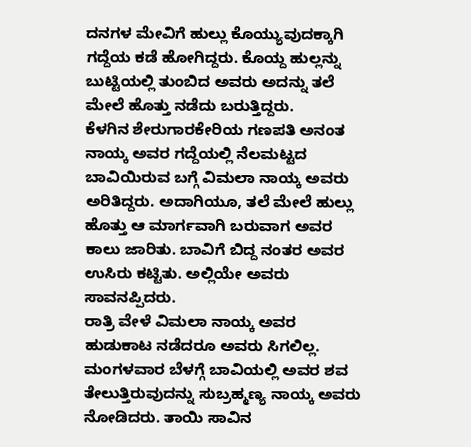ದನಗಳ ಮೇವಿಗೆ ಹುಲ್ಲು ಕೊಯ್ಯುವುದಕ್ಕಾಗಿ ಗದ್ದೆಯ ಕಡೆ ಹೋಗಿದ್ದರು. ಕೊಯ್ದ ಹುಲ್ಲನ್ನು ಬುಟ್ಟಿಯಲ್ಲಿ ತುಂಬಿದ ಅವರು ಅದನ್ನು ತಲೆ ಮೇಲೆ ಹೊತ್ತು ನಡೆದು ಬರುತ್ತಿದ್ದರು.
ಕೆಳಗಿನ ಶೇರುಗಾರಕೇರಿಯ ಗಣಪತಿ ಅನಂತ ನಾಯ್ಕ ಅವರ ಗದ್ದೆಯಲ್ಲಿ ನೆಲಮಟ್ಟದ ಬಾವಿಯಿರುವ ಬಗ್ಗೆ ವಿಮಲಾ ನಾಯ್ಕ ಅವರು ಅರಿತಿದ್ದರು. ಅದಾಗಿಯೂ, ತಲೆ ಮೇಲೆ ಹುಲ್ಲು ಹೊತ್ತು ಆ ಮಾರ್ಗವಾಗಿ ಬರುವಾಗ ಅವರ ಕಾಲು ಜಾರಿತು. ಬಾವಿಗೆ ಬಿದ್ದ ನಂತರ ಅವರ ಉಸಿರು ಕಟ್ಟಿತು. ಅಲ್ಲಿಯೇ ಅವರು ಸಾವನಪ್ಪಿದರು.
ರಾತ್ರಿ ವೇಳೆ ವಿಮಲಾ ನಾಯ್ಕ ಅವರ ಹುಡುಕಾಟ ನಡೆದರೂ ಅವರು ಸಿಗಲಿಲ್ಲ. ಮಂಗಳವಾರ ಬೆಳಗ್ಗೆ ಬಾವಿಯಲ್ಲಿ ಅವರ ಶವ ತೇಲುತ್ತಿರುವುದನ್ನು ಸುಬ್ರಹ್ಮಣ್ಯ ನಾಯ್ಕ ಅವರು ನೋಡಿದರು. ತಾಯಿ ಸಾವಿನ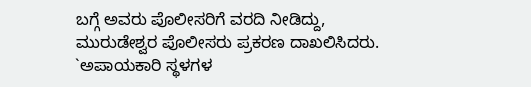ಬಗ್ಗೆ ಅವರು ಪೊಲೀಸರಿಗೆ ವರದಿ ನೀಡಿದ್ದು, ಮುರುಡೇಶ್ವರ ಪೊಲೀಸರು ಪ್ರಕರಣ ದಾಖಲಿಸಿದರು.
`ಅಪಾಯಕಾರಿ ಸ್ಥಳಗಳ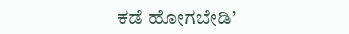ಕಡೆ ಹೋಗಬೇಡಿ’